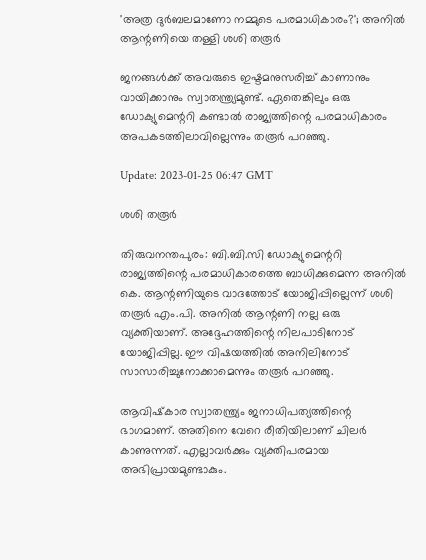'അത്ര ദുർബലമാണോ നമ്മുടെ പരമാധികാരം?'; അനിൽ ആന്റണിയെ തള്ളി ശശി തരൂർ

ജനങ്ങൾക്ക് അവരുടെ ഇഷ്ടമനുസരിച്ച് കാണാനും വായിക്കാനും സ്വാതന്ത്ര്യമുണ്ട്. ഏതെങ്കിലും ഒരു ഡോക്യുമെന്ററി കണ്ടാൽ രാജ്യത്തിന്റെ പരമാധികാരം അപകടത്തിലാവില്ലെന്നും തരൂർ പറഞ്ഞു.

Update: 2023-01-25 06:47 GMT

ശശി തരൂർ

തിരുവനന്തപുരം: ബി.ബി.സി ഡോക്യുമെന്ററി രാജ്യത്തിന്റെ പരമാധികാരത്തെ ബാധിക്കുമെന്ന അനിൽ കെ. ആന്റണിയുടെ വാദത്തോട് യോജിപ്പില്ലെന്ന് ശശി തരൂർ എം.പി. അനിൽ ആന്റണി നല്ല ഒരു വ്യക്തിയാണ്. അദ്ദേഹത്തിന്റെ നിലപാടിനോട് യോജിപ്പില്ല. ഈ വിഷയത്തിൽ അനിലിനോട് സാസാരിച്ചുനോക്കാമെന്നും തരൂർ പറഞ്ഞു.

ആവിഷ്‌കാര സ്വാതന്ത്ര്യം ജനാധിപത്യത്തിന്റെ ഭാഗമാണ്. അതിനെ വേറെ രീതിയിലാണ് ചിലർ കാണുന്നത്. എല്ലാവർക്കും വ്യക്തിപരമായ അഭിപ്രായമുണ്ടാകും.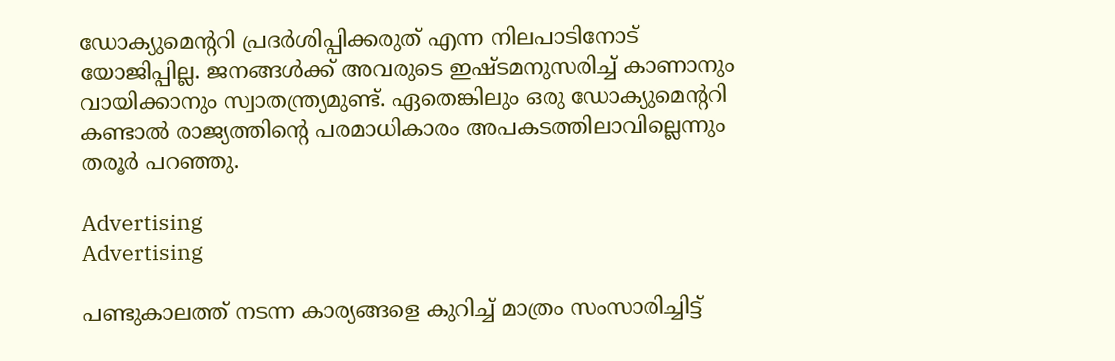ഡോക്യുമെന്ററി പ്രദർശിപ്പിക്കരുത് എന്ന നിലപാടിനോട് യോജിപ്പില്ല. ജനങ്ങൾക്ക് അവരുടെ ഇഷ്ടമനുസരിച്ച് കാണാനും വായിക്കാനും സ്വാതന്ത്ര്യമുണ്ട്. ഏതെങ്കിലും ഒരു ഡോക്യുമെന്ററി കണ്ടാൽ രാജ്യത്തിന്റെ പരമാധികാരം അപകടത്തിലാവില്ലെന്നും തരൂർ പറഞ്ഞു.

Advertising
Advertising

പണ്ടുകാലത്ത് നടന്ന കാര്യങ്ങളെ കുറിച്ച് മാത്രം സംസാരിച്ചിട്ട്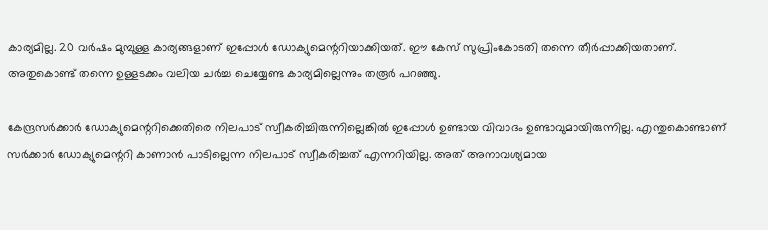കാര്യമില്ല. 20 വർഷം മുമ്പുള്ള കാര്യങ്ങളാണ് ഇപ്പോൾ ഡോക്യുമെന്ററിയാക്കിയത്. ഈ കേസ് സുപ്രിംകോടതി തന്നെ തീർപ്പാക്കിയതാണ്. അതുകൊണ്ട് തന്നെ ഉള്ളടക്കം വലിയ ചർച്ച ചെയ്യേണ്ട കാര്യമില്ലെന്നും തരൂർ പറഞ്ഞു.

കേന്ദ്രസർക്കാർ ഡോക്യുമെന്ററിക്കെതിരെ നിലപാട് സ്വീകരിച്ചിരുന്നില്ലെങ്കിൽ ഇപ്പോൾ ഉണ്ടായ വിവാദം ഉണ്ടാവുമായിരുന്നില്ല. എന്തുകൊണ്ടാണ് സർക്കാർ ഡോക്യുമെന്ററി കാണാൻ പാടില്ലെന്ന നിലപാട് സ്വീകരിച്ചത് എന്നറിയില്ല. അത് അനാവശ്യമായ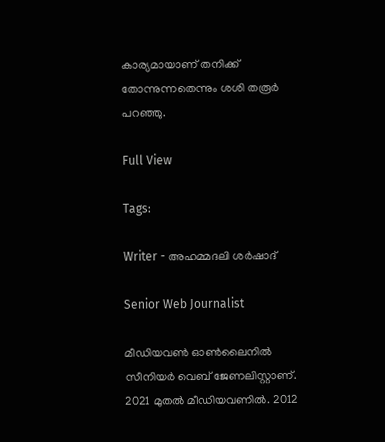കാര്യമായാണ് തനിക്ക് തോന്നുന്നതെന്നും ശശി തരൂർ പറഞ്ഞു.

Full View

Tags:

Writer - അഹമ്മദലി ശര്‍ഷാദ്

Senior Web Journalist

മീഡിയവൺ ഓൺലൈനിൽ സീനിയർ വെബ് ജേണലിസ്റ്റാണ്. 2021 മുതൽ മീഡിയവണിൽ. 2012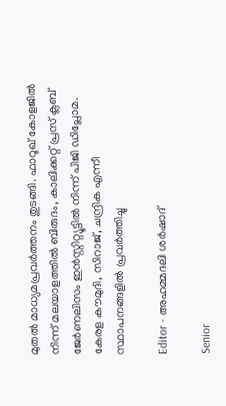മുതൽ മാധ്യമപ്രവർത്തനം തുടങ്ങി. ഫാറൂഖ് കോളജിൽ നിന്ന് മലയാളത്തിൽ ബിരുദം, കാലിക്കറ്റ് പ്രസ് ക്ലബ് ജേർണലിസം ഇൻസ്റ്റിറ്റ്യൂട്ടിൽ നിന്ന് പിജി ഡിപ്ലോമ. കേരള കൗമുദി, സിറാജ്, ചന്ദ്രിക എന്നീ സ്ഥാപനങ്ങളിൽ പ്രവർത്തിച്ചു

Editor - അഹമ്മദലി ശര്‍ഷാദ്

Senior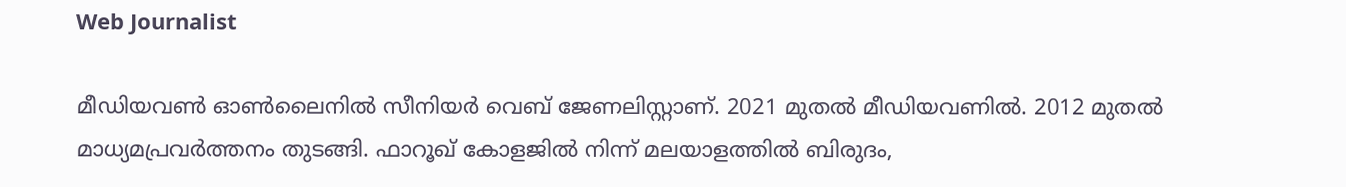Web Journalist

മീഡിയവൺ ഓൺലൈനിൽ സീനിയർ വെബ് ജേണലിസ്റ്റാണ്. 2021 മുതൽ മീഡിയവണിൽ. 2012 മുതൽ മാധ്യമപ്രവർത്തനം തുടങ്ങി. ഫാറൂഖ് കോളജിൽ നിന്ന് മലയാളത്തിൽ ബിരുദം,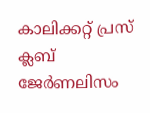കാലിക്കറ്റ് പ്രസ് ക്ലബ് ജേർണലിസം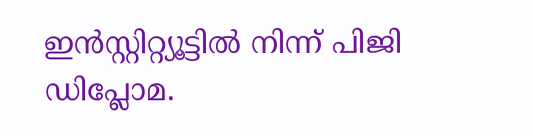ഇൻസ്റ്റിറ്റ്യൂട്ടിൽ നിന്ന് പിജി ഡിപ്ലോമ.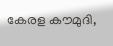കേരള കൗമുദി,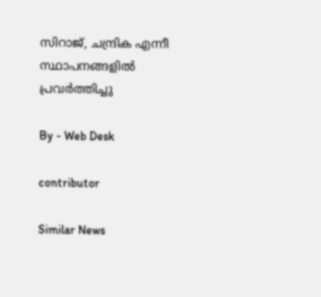സിറാജ്, ചന്ദ്രിക എന്നീ സ്ഥാപനങ്ങളിൽ പ്രവർത്തിച്ചു

By - Web Desk

contributor

Similar News